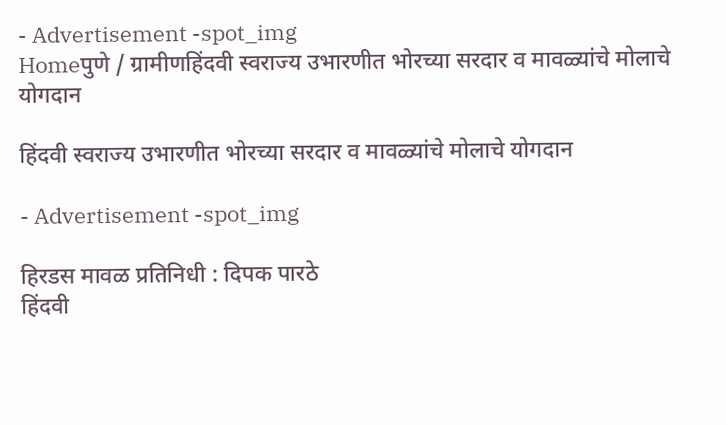- Advertisement -spot_img
Homeपुणे / ग्रामीणहिंदवी स्वराज्य उभारणीत भोरच्या सरदार व मावळ्यांचे मोलाचे योगदान

हिंदवी स्वराज्य उभारणीत भोरच्या सरदार व मावळ्यांचे मोलाचे योगदान

- Advertisement -spot_img

हिरडस मावळ प्रतिनिधी : दिपक पारठे
हिंदवी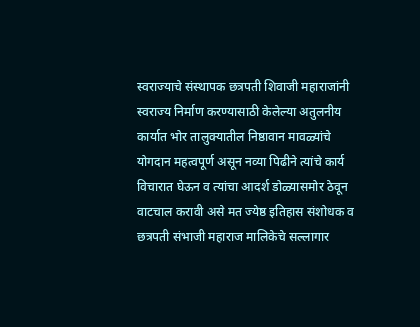स्वराज्याचे संस्थापक छत्रपती शिवाजी महाराजांनी स्वराज्य निर्माण करण्यासाठी केलेल्या अतुलनीय कार्यात भोर तालुक्यातील निष्ठावान मावळ्यांचे योगदान महत्वपूर्ण असून नव्या पिढीने त्यांचे कार्य विचारात घेऊन व त्यांचा आदर्श डोळ्यासमोर ठेवून वाटचाल करावी असे मत ज्येष्ठ इतिहास संशोधक व छत्रपती संभाजी महाराज मालिकेचे सल्लागार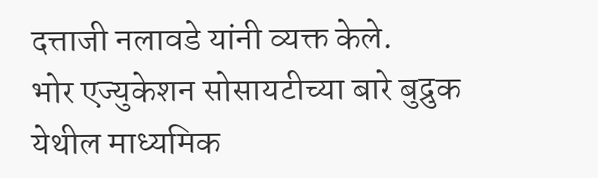दत्ताजी नलावडे यांनी व्यक्त केले.
भोर एज्युकेशन सोसायटीच्या बारे बुद्रुक येथील माध्यमिक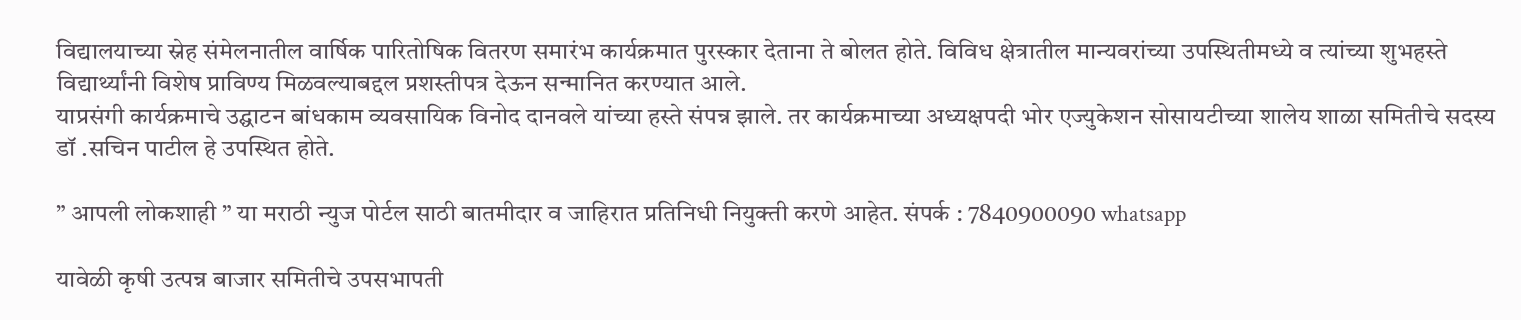विद्यालयाच्या स्नेह संमेलनातील वार्षिक पारितोषिक वितरण समारंभ कार्यक्रमात पुरस्कार देताना ते बोलत होते. विविध क्षेत्रातील मान्यवरांच्या उपस्थितीमध्ये व त्यांच्या शुभहस्ते विद्यार्थ्यांनी विशेष प्राविण्य मिळवल्याबद्दल प्रशस्तीपत्र देऊन सन्मानित करण्यात आले.
याप्रसंगी कार्यक्रमाचे उद्घाटन बांधकाम व्यवसायिक विनोद दानवले यांच्या हस्ते संपन्न झाले. तर कार्यक्रमाच्या अध्यक्षपदी भोर एज्युकेशन सोसायटीच्या शालेय शाळा समितीचे सदस्य डॉ .सचिन पाटील हे उपस्थित होते.

” आपली लोकशाही ” या मराठी न्युज पोर्टल साठी बातमीदार व जाहिरात प्रतिनिधी नियुक्ती करणे आहेत. संपर्क : 7840900090 whatsapp

यावेळी कृषी उत्पन्न बाजार समितीचे उपसभापती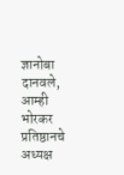ज्ञानोबा दानवले, आम्ही भोरकर प्रतिष्ठानचे अध्यक्ष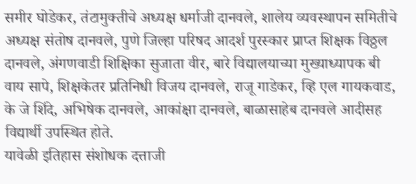समीर घोडेकर, तंटामुक्तीचे अध्यक्ष धर्माजी दानवले, शालेय व्यवस्थापन समितीचे अध्यक्ष संतोष दानवले, पुणे जिल्हा परिषद आदर्श पुरस्कार प्राप्त शिक्षक विठ्ठल दानवले, अंगणवाडी शिक्षिका सुजाता वीर, बारे विद्यालयाच्या मुख्याध्यापक बी वाय सापे, शिक्षकेतर प्रतिनिधी विजय दानवले, राजू गाडेकर, व्हि एल गायकवाड, के जे शिंदे, अभिषेक दानवले, आकांक्षा दानवले, बाळासाहेब दानवले आदीसह विद्यार्थी उपस्थित होते.
यावेळी इतिहास संशोधक दत्ताजी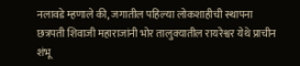नलावडे म्हणाले की, जगातील पहिल्या लोकशाहीची स्थापना छत्रपती शिवाजी महाराजांनी भोर तालुक्यातील रायरेश्वर येथे प्राचीन शंभू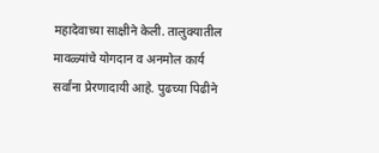महादेवाच्या साक्षीने केली. तालुक्यातील मावळ्यांचे योगदान व अनमोल कार्य सर्वांना प्रेरणादायी आहे. पुढच्या पिढीने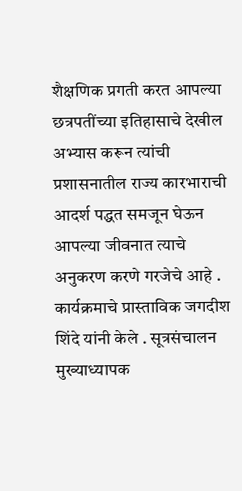शैक्षणिक प्रगती करत आपल्या छत्रपतींच्या इतिहासाचे देखील अभ्यास करून त्यांची प्रशासनातील राज्य कारभाराची आदर्श पद्धत समजून घेऊन आपल्या जीवनात त्याचे अनुकरण करणे गरजेचे आहे . कार्यक्रमाचे प्रास्ताविक जगदीश शिंदे यांनी केले . सूत्रसंचालन मुख्याध्यापक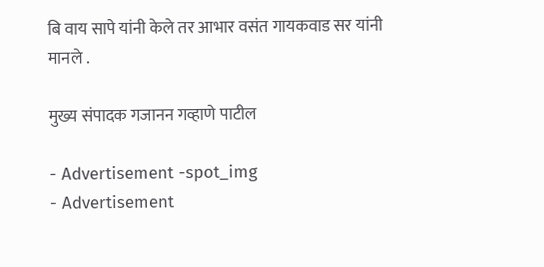बि वाय सापे यांनी केले तर आभार वसंत गायकवाड सर यांनी मानले .

मुख्य संपादक गजानन गव्हाणे पाटील

- Advertisement -spot_img
- Advertisement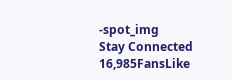-spot_img
Stay Connected
16,985FansLike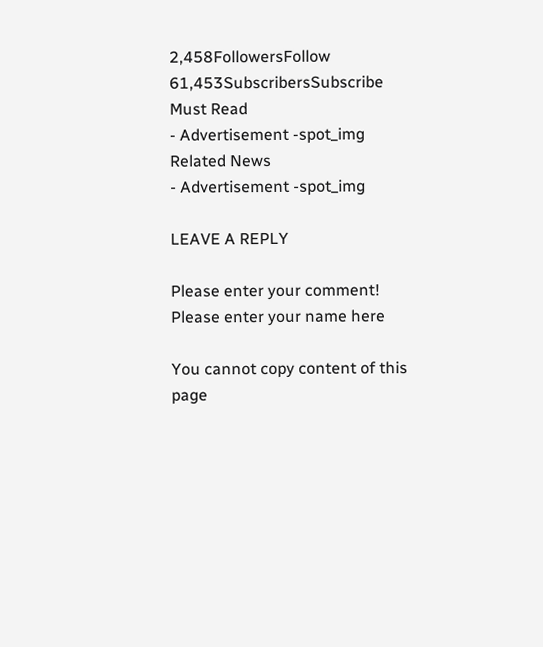2,458FollowersFollow
61,453SubscribersSubscribe
Must Read
- Advertisement -spot_img
Related News
- Advertisement -spot_img

LEAVE A REPLY

Please enter your comment!
Please enter your name here

You cannot copy content of this page